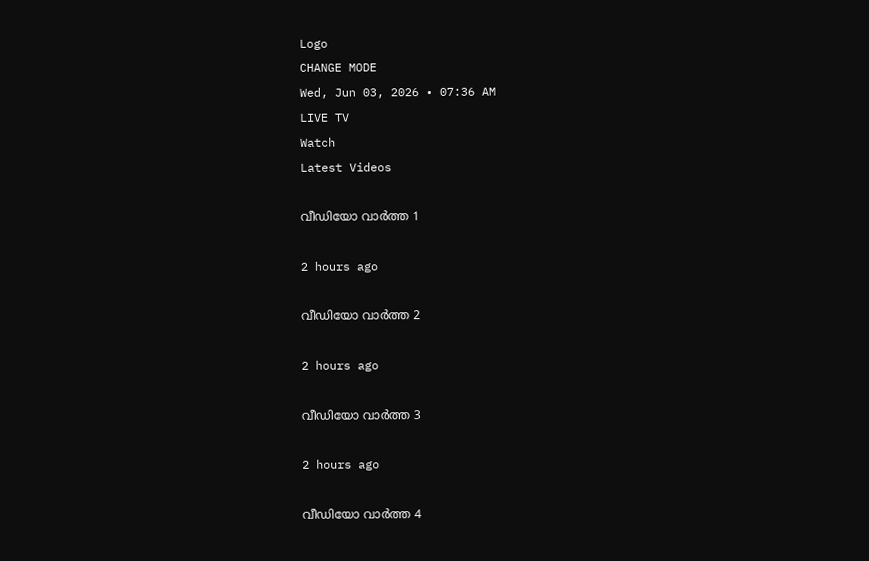Logo
CHANGE MODE
Wed, Jun 03, 2026 • 07:36 AM
LIVE TV
Watch
Latest Videos

വീഡിയോ വാർത്ത 1

2 hours ago

വീഡിയോ വാർത്ത 2

2 hours ago

വീഡിയോ വാർത്ത 3

2 hours ago

വീഡിയോ വാർത്ത 4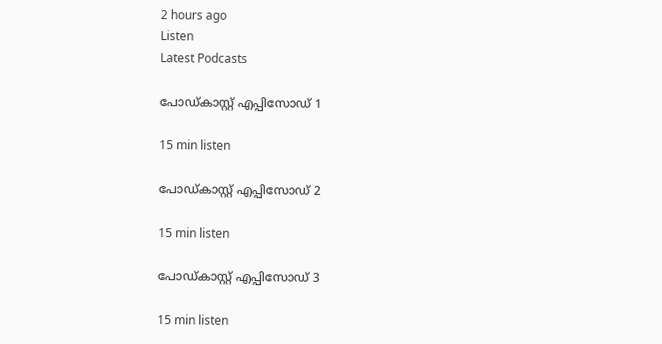2 hours ago
Listen
Latest Podcasts

പോഡ്കാസ്റ്റ് എപ്പിസോഡ് 1

15 min listen

പോഡ്കാസ്റ്റ് എപ്പിസോഡ് 2

15 min listen

പോഡ്കാസ്റ്റ് എപ്പിസോഡ് 3

15 min listen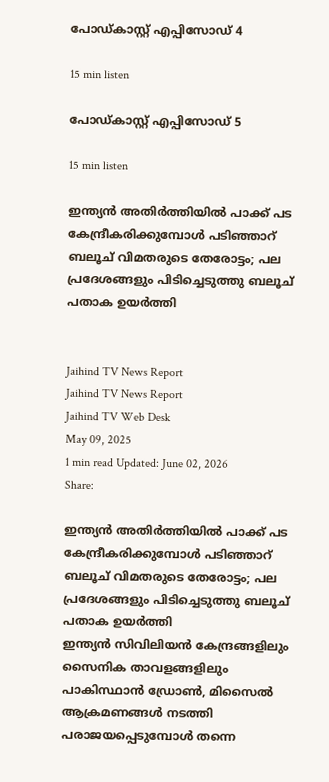പോഡ്കാസ്റ്റ് എപ്പിസോഡ് 4

15 min listen

പോഡ്കാസ്റ്റ് എപ്പിസോഡ് 5

15 min listen

ഇന്ത്യന്‍ അതിര്‍ത്തിയില്‍ പാക്ക് പട കേന്ദ്രീകരിക്കുമ്പോള്‍ പടിഞ്ഞാറ് ബലൂച് വിമതരുടെ തേരോട്ടം; പല പ്രദേശങ്ങളും പിടിച്ചെടുത്തു ബലൂച് പതാക ഉയര്‍ത്തി


Jaihind TV News Report
Jaihind TV News Report
Jaihind TV Web Desk
May 09, 2025
1 min read Updated: June 02, 2026
Share:

ഇന്ത്യന്‍ അതിര്‍ത്തിയില്‍ പാക്ക് പട കേന്ദ്രീകരിക്കുമ്പോള്‍ പടിഞ്ഞാറ് ബലൂച് വിമതരുടെ തേരോട്ടം; പല പ്രദേശങ്ങളും പിടിച്ചെടുത്തു ബലൂച് പതാക ഉയര്‍ത്തി
ഇന്ത്യന്‍ സിവിലിയന്‍ കേന്ദ്രങ്ങളിലും സൈനിക താവളങ്ങളിലും പാകിസ്ഥാന്‍ ഡ്രോണ്‍, മിസൈല്‍ ആക്രമണങ്ങള്‍ നടത്തി പരാജയപ്പെടുമ്പോള്‍ തന്നെ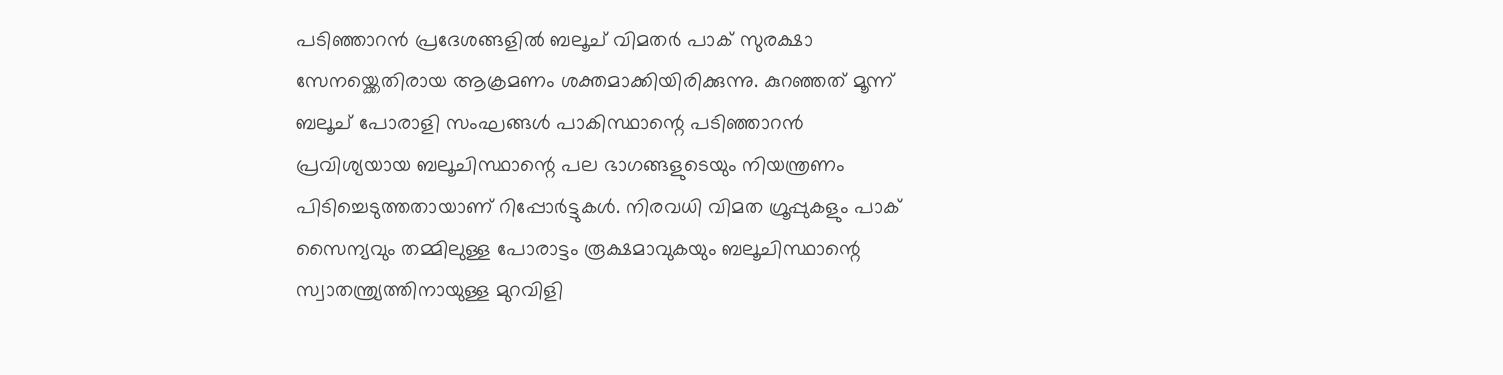പടിഞ്ഞാറന്‍ പ്രദേശങ്ങളില്‍ ബലൂച് വിമതര്‍ പാക് സുരക്ഷാ സേനയ്ക്കെതിരായ ആക്രമണം ശക്തമാക്കിയിരിക്കുന്നു. കുറഞ്ഞത് മൂന്ന് ബലൂച് പോരാളി സംഘങ്ങള്‍ പാകിസ്ഥാന്റെ പടിഞ്ഞാറന്‍ പ്രവിശ്യയായ ബലൂചിസ്ഥാന്റെ പല ഭാഗങ്ങളുടെയും നിയന്ത്രണം പിടിച്ചെടുത്തതായാണ് റിപ്പോര്‍ട്ടുകള്‍. നിരവധി വിമത ഗ്രൂപ്പുകളും പാക് സൈന്യവും തമ്മിലുള്ള പോരാട്ടം രൂക്ഷമാവുകയും ബലൂചിസ്ഥാന്റെ സ്വാതന്ത്ര്യത്തിനായുള്ള മുറവിളി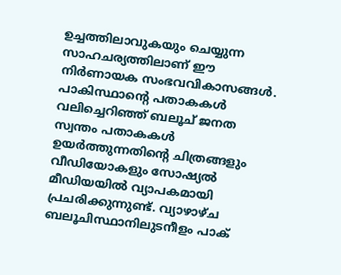ഉച്ചത്തിലാവുകയും ചെയ്യുന്ന സാഹചര്യത്തിലാണ് ഈ നിര്‍ണായക സംഭവവികാസങ്ങള്‍. പാകിസ്ഥാന്റെ പതാകകള്‍ വലിച്ചെറിഞ്ഞ് ബലൂച് ജനത സ്വന്തം പതാകകള്‍ ഉയര്‍ത്തുന്നതിന്റെ ചിത്രങ്ങളും വീഡിയോകളും സോഷ്യല്‍ മീഡിയയില്‍ വ്യാപകമായി പ്രചരിക്കുന്നുണ്ട്. വ്യാഴാഴ്ച ബലൂചിസ്ഥാനിലുടനീളം പാക്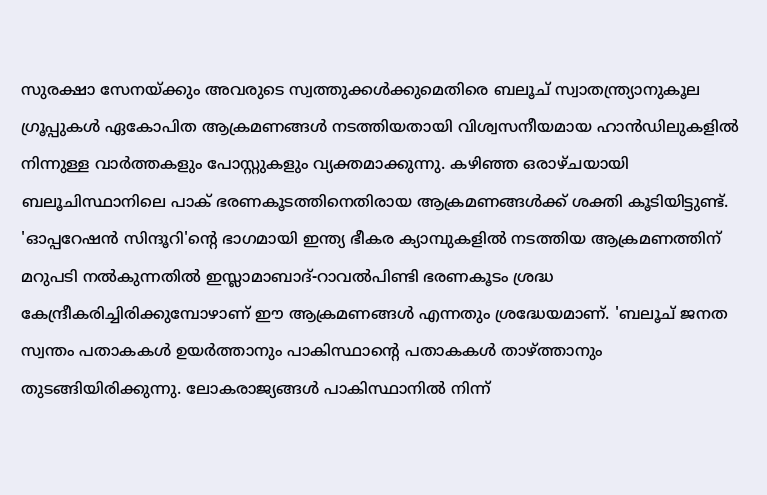സുരക്ഷാ സേനയ്ക്കും അവരുടെ സ്വത്തുക്കള്‍ക്കുമെതിരെ ബലൂച് സ്വാതന്ത്ര്യാനുകൂല ഗ്രൂപ്പുകള്‍ ഏകോപിത ആക്രമണങ്ങള്‍ നടത്തിയതായി വിശ്വസനീയമായ ഹാന്‍ഡിലുകളില്‍ നിന്നുള്ള വാര്‍ത്തകളും പോസ്റ്റുകളും വ്യക്തമാക്കുന്നു. കഴിഞ്ഞ ഒരാഴ്ചയായി ബലൂചിസ്ഥാനിലെ പാക് ഭരണകൂടത്തിനെതിരായ ആക്രമണങ്ങള്‍ക്ക് ശക്തി കൂടിയിട്ടുണ്ട്. 'ഓപ്പറേഷന്‍ സിന്ദൂറി'ന്റെ ഭാഗമായി ഇന്ത്യ ഭീകര ക്യാമ്പുകളില്‍ നടത്തിയ ആക്രമണത്തിന് മറുപടി നല്‍കുന്നതില്‍ ഇസ്ലാമാബാദ്-റാവല്‍പിണ്ടി ഭരണകൂടം ശ്രദ്ധ കേന്ദ്രീകരിച്ചിരിക്കുമ്പോഴാണ് ഈ ആക്രമണങ്ങള്‍ എന്നതും ശ്രദ്ധേയമാണ്. 'ബലൂച് ജനത സ്വന്തം പതാകകള്‍ ഉയര്‍ത്താനും പാകിസ്ഥാന്റെ പതാകകള്‍ താഴ്ത്താനും തുടങ്ങിയിരിക്കുന്നു. ലോകരാജ്യങ്ങള്‍ പാകിസ്ഥാനില്‍ നിന്ന്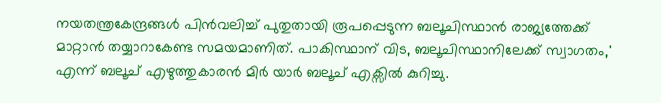നയതന്ത്രകേന്ദ്രങ്ങള്‍ പിന്‍വലിച്ച് പുതുതായി രൂപപ്പെടുന്ന ബലൂചിസ്ഥാന്‍ രാജ്യത്തേക്ക് മാറ്റാന്‍ തയ്യാറാകേണ്ട സമയമാണിത്. പാകിസ്ഥാന് വിട, ബലൂചിസ്ഥാനിലേക്ക് സ്വാഗതം,' എന്ന് ബലൂച് എഴുത്തുകാരന്‍ മിര്‍ യാര്‍ ബലൂച് എക്സില്‍ കുറിച്ചു.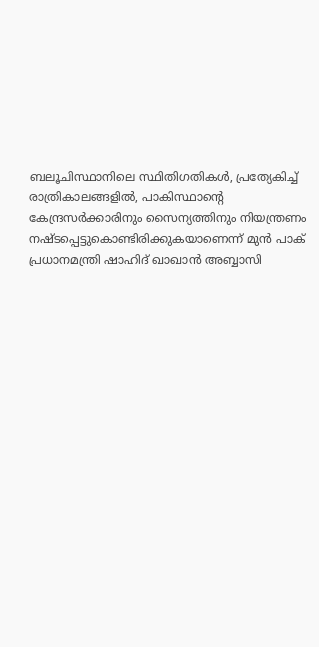ബലൂചിസ്ഥാനിലെ സ്ഥിതിഗതികള്‍, പ്രത്യേകിച്ച് രാത്രികാലങ്ങളില്‍, പാകിസ്ഥാന്റെ കേന്ദ്രസര്‍ക്കാരിനും സൈന്യത്തിനും നിയന്ത്രണം നഷ്ടപ്പെട്ടുകൊണ്ടിരിക്കുകയാണെന്ന് മുന്‍ പാക് പ്രധാനമന്ത്രി ഷാഹിദ് ഖാഖാന്‍ അബ്ബാസി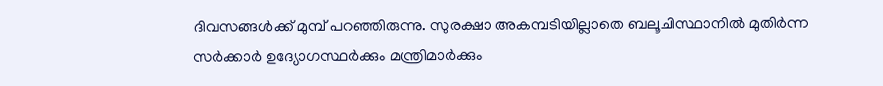ദിവസങ്ങള്‍ക്ക് മുമ്പ് പറഞ്ഞിരുന്നു. സുരക്ഷാ അകമ്പടിയില്ലാതെ ബലൂചിസ്ഥാനില്‍ മുതിര്‍ന്ന സര്‍ക്കാര്‍ ഉദ്യോഗസ്ഥര്‍ക്കും മന്ത്രിമാര്‍ക്കും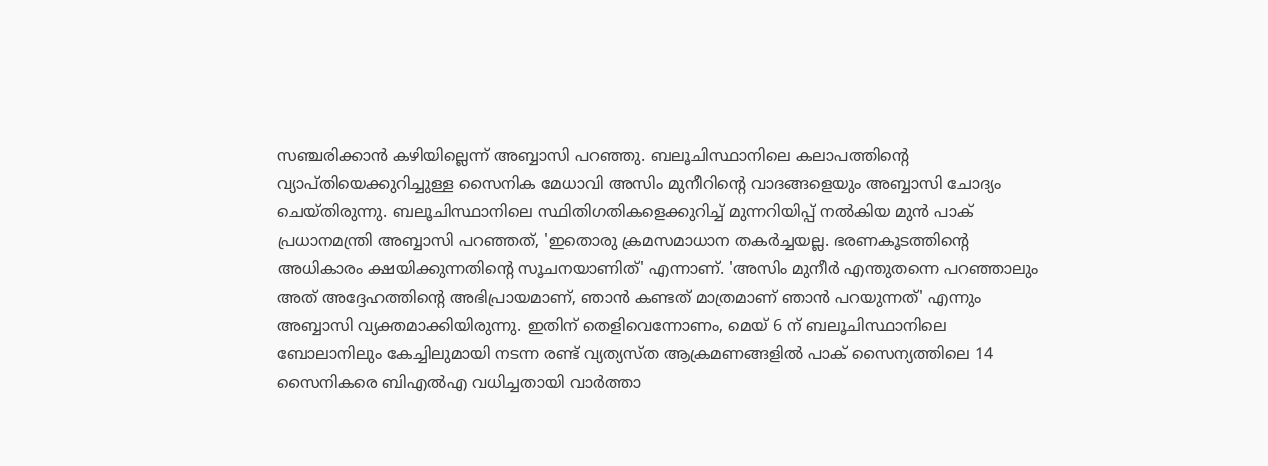സഞ്ചരിക്കാന്‍ കഴിയില്ലെന്ന് അബ്ബാസി പറഞ്ഞു. ബലൂചിസ്ഥാനിലെ കലാപത്തിന്റെ വ്യാപ്തിയെക്കുറിച്ചുള്ള സൈനിക മേധാവി അസിം മുനീറിന്റെ വാദങ്ങളെയും അബ്ബാസി ചോദ്യം ചെയ്തിരുന്നു. ബലൂചിസ്ഥാനിലെ സ്ഥിതിഗതികളെക്കുറിച്ച് മുന്നറിയിപ്പ് നല്‍കിയ മുന്‍ പാക് പ്രധാനമന്ത്രി അബ്ബാസി പറഞ്ഞത്, 'ഇതൊരു ക്രമസമാധാന തകര്‍ച്ചയല്ല. ഭരണകൂടത്തിന്റെ അധികാരം ക്ഷയിക്കുന്നതിന്റെ സൂചനയാണിത്' എന്നാണ്. 'അസിം മുനീര്‍ എന്തുതന്നെ പറഞ്ഞാലും അത് അദ്ദേഹത്തിന്റെ അഭിപ്രായമാണ്, ഞാന്‍ കണ്ടത് മാത്രമാണ് ഞാന്‍ പറയുന്നത്' എന്നും അബ്ബാസി വ്യക്തമാക്കിയിരുന്നു. ഇതിന് തെളിവെന്നോണം, മെയ് 6 ന് ബലൂചിസ്ഥാനിലെ ബോലാനിലും കേച്ചിലുമായി നടന്ന രണ്ട് വ്യത്യസ്ത ആക്രമണങ്ങളില്‍ പാക് സൈന്യത്തിലെ 14 സൈനികരെ ബിഎല്‍എ വധിച്ചതായി വാര്‍ത്താ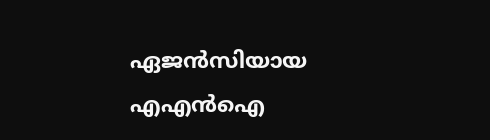ഏജന്‍സിയായ എഎന്‍ഐ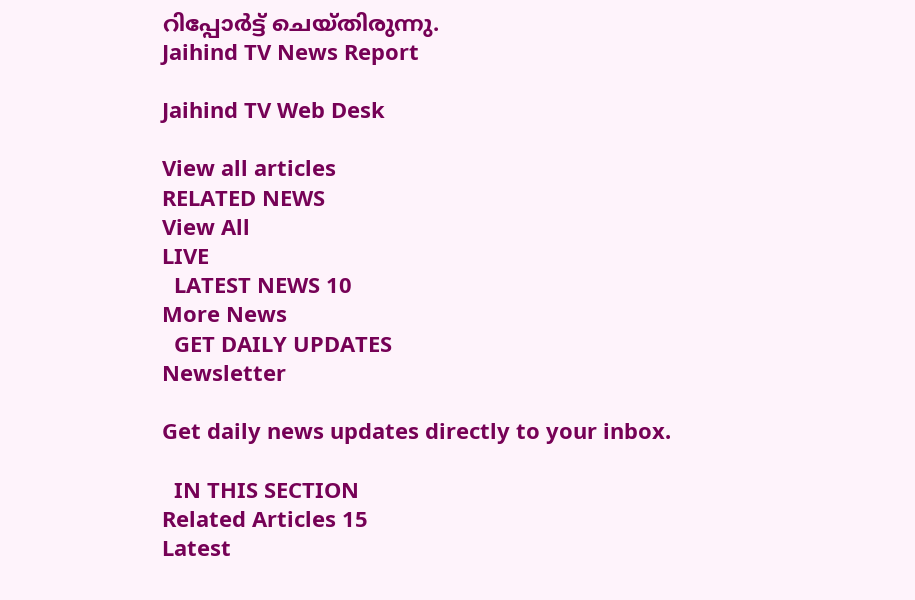റിപ്പോര്‍ട്ട് ചെയ്തിരുന്നു.
Jaihind TV News Report

Jaihind TV Web Desk

View all articles
RELATED NEWS
View All
LIVE
  LATEST NEWS 10
More News
  GET DAILY UPDATES
Newsletter

Get daily news updates directly to your inbox.

  IN THIS SECTION
Related Articles 15
Latest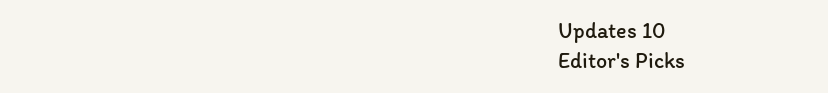Updates 10
Editor's Picks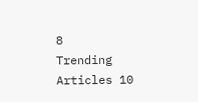8
Trending Articles 10